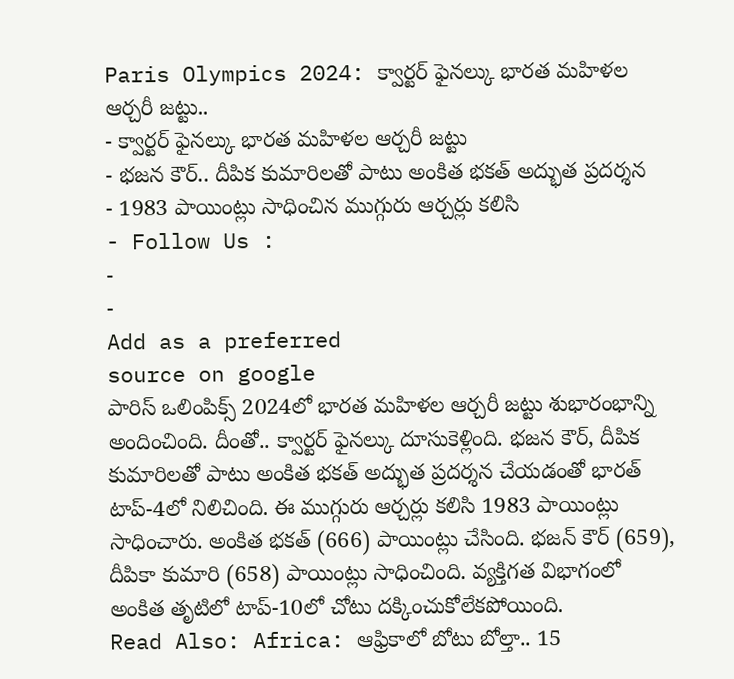Paris Olympics 2024: క్వార్టర్ ఫైనల్కు భారత మహిళల ఆర్చరీ జట్టు..
- క్వార్టర్ ఫైనల్కు భారత మహిళల ఆర్చరీ జట్టు
- భజన కౌర్.. దీపిక కుమారిలతో పాటు అంకిత భకత్ అద్భుత ప్రదర్శన
- 1983 పాయింట్లు సాధించిన ముగ్గురు ఆర్చర్లు కలిసి
- Follow Us :
-
-
Add as a preferred
source on google
పారిస్ ఒలింపిక్స్ 2024లో భారత మహిళల ఆర్చరీ జట్టు శుభారంభాన్ని అందించింది. దీంతో.. క్వార్టర్ ఫైనల్కు దూసుకెళ్లింది. భజన కౌర్, దీపిక కుమారిలతో పాటు అంకిత భకత్ అద్భుత ప్రదర్శన చేయడంతో భారత్ టాప్-4లో నిలిచింది. ఈ ముగ్గురు ఆర్చర్లు కలిసి 1983 పాయింట్లు సాధించారు. అంకిత భకత్ (666) పాయింట్లు చేసింది. భజన్ కౌర్ (659), దీపికా కుమారి (658) పాయింట్లు సాధించింది. వ్యక్తిగత విభాగంలో అంకిత తృటిలో టాప్-10లో చోటు దక్కించుకోలేకపోయింది.
Read Also: Africa: ఆఫ్రికాలో బోటు బోల్తా.. 15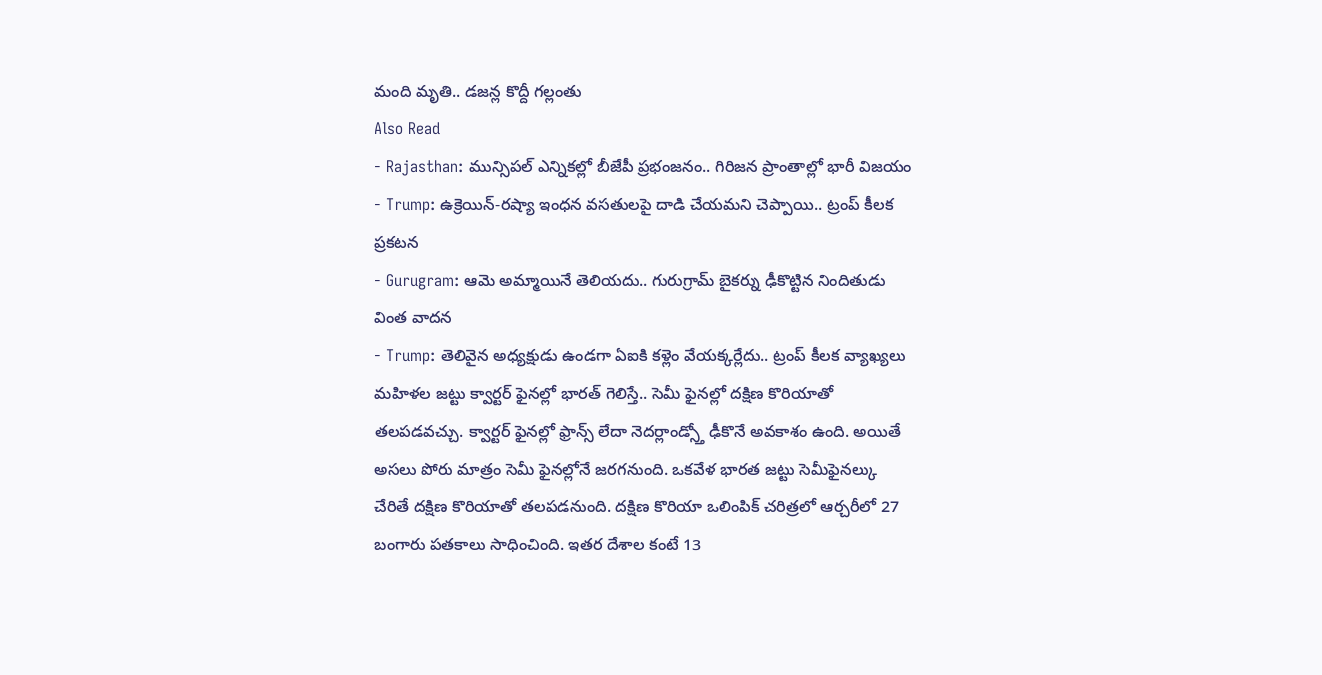మంది మృతి.. డజన్ల కొద్దీ గల్లంతు
Also Read
- Rajasthan: మున్సిపల్ ఎన్నికల్లో బీజేపీ ప్రభంజనం.. గిరిజన ప్రాంతాల్లో భారీ విజయం
- Trump: ఉక్రెయిన్-రష్యా ఇంధన వసతులపై దాడి చేయమని చెప్పాయి.. ట్రంప్ కీలక ప్రకటన
- Gurugram: ఆమె అమ్మాయినే తెలియదు.. గురుగ్రామ్ బైకర్ను ఢీకొట్టిన నిందితుడు వింత వాదన
- Trump: తెలివైన అధ్యక్షుడు ఉండగా ఏఐకి కళ్లెం వేయక్కర్లేదు.. ట్రంప్ కీలక వ్యాఖ్యలు
మహిళల జట్టు క్వార్టర్ ఫైనల్లో భారత్ గెలిస్తే.. సెమీ ఫైనల్లో దక్షిణ కొరియాతో తలపడవచ్చు. క్వార్టర్ ఫైనల్లో ఫ్రాన్స్ లేదా నెదర్లాండ్స్తో ఢీకొనే అవకాశం ఉంది. అయితే అసలు పోరు మాత్రం సెమీ ఫైనల్లోనే జరగనుంది. ఒకవేళ భారత జట్టు సెమీఫైనల్కు చేరితే దక్షిణ కొరియాతో తలపడనుంది. దక్షిణ కొరియా ఒలింపిక్ చరిత్రలో ఆర్చరీలో 27 బంగారు పతకాలు సాధించింది. ఇతర దేశాల కంటే 13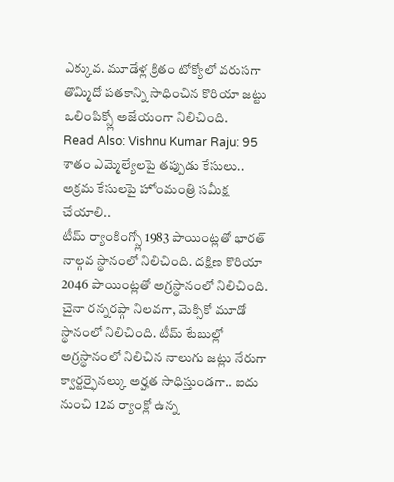ఎక్కువ. మూడేళ్ల క్రితం టోక్యోలో వరుసగా తొమ్మిదో పతకాన్ని సాధించిన కొరియా జట్టు ఒలింపిక్స్లో అజేయంగా నిలిచింది.
Read Also: Vishnu Kumar Raju: 95 శాతం ఎమ్మెల్యేలపై తప్పుడు కేసులు.. అక్రమ కేసులపై హోంమంత్రి సమీక్ష చేయాలి..
టీమ్ ర్యాంకింగ్స్లో 1983 పాయింట్లతో భారత్ నాల్గవ స్థానంలో నిలిచింది. దక్షిణ కొరియా 2046 పాయింట్లతో అగ్రస్థానంలో నిలిచింది. చైనా రన్నరప్గా నిలవగా, మెక్సికో మూడో స్థానంలో నిలిచింది. టీమ్ టేబుల్లో అగ్రస్థానంలో నిలిచిన నాలుగు జట్లు నేరుగా క్వార్టర్ఫైనల్కు అర్హత సాధిస్తుండగా.. ఐదు నుంచి 12వ ర్యాంక్లో ఉన్న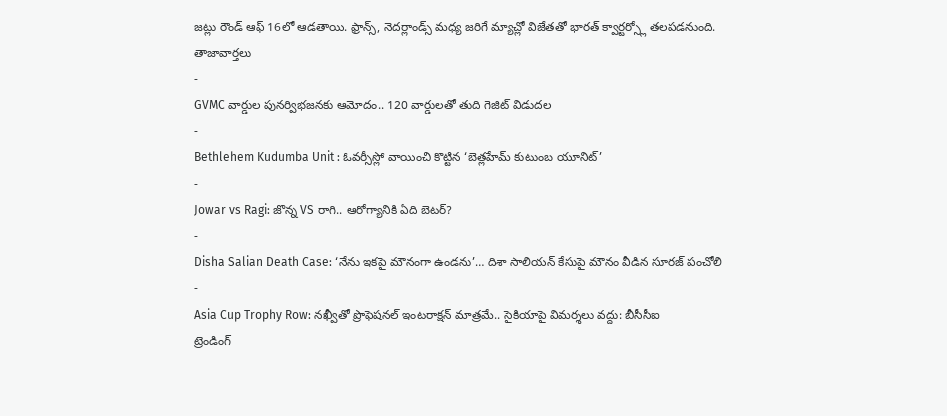జట్లు రౌండ్ ఆఫ్ 16లో ఆడతాయి. ఫ్రాన్స్, నెదర్లాండ్స్ మధ్య జరిగే మ్యాచ్లో విజేతతో భారత్ క్వార్టర్స్లో తలపడనుంది.
తాజావార్తలు
-
GVMC వార్డుల పునర్విభజనకు ఆమోదం.. 120 వార్డులతో తుది గెజిట్ విడుదల
-
Bethlehem Kudumba Unit : ఓవర్సీస్లో వాయించి కొట్టిన ‘బెత్లహేమ్ కుటుంబ యూనిట్’
-
Jowar vs Ragi: జొన్న VS రాగి.. ఆరోగ్యానికి ఏది బెటర్?
-
Disha Salian Death Case: ‘నేను ఇకపై మౌనంగా ఉండను’… దిశా సాలియన్ కేసుపై మౌనం వీడిన సూరజ్ పంచోలి
-
Asia Cup Trophy Row: నఖ్వీతో ప్రొఫెషనల్ ఇంటరాక్షన్ మాత్రమే.. సైకియాపై విమర్శలు వద్దు: బీసీసీఐ
ట్రెండింగ్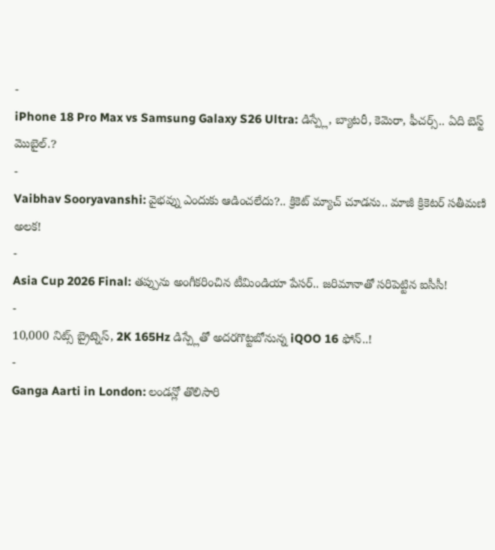-
iPhone 18 Pro Max vs Samsung Galaxy S26 Ultra: డిస్ప్లే, బ్యాటరీ, కెమెరా, ఫీచర్స్.. ఏది బెస్ట్ మొబైల్.?
-
Vaibhav Sooryavanshi: వైభవ్ను ఎందుకు ఆడించలేదు?.. క్రికెట్ మ్యాచ్ చూడను.. మాజీ క్రికెటర్ సతీమణి అలక!
-
Asia Cup 2026 Final: తప్పును అంగీకరించిన టీమిండియా పేసర్.. జరిమానాతో సరిపెట్టిన ఐసీసీ!
-
10,000 నిట్స్ బ్రైట్నెస్, 2K 165Hz డిస్ప్లేతో అదరగొట్టబోనున్న iQOO 16 ఫోన్..!
-
Ganga Aarti in London: లండన్లో తొలిసారి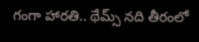గంగా హారతి.. థేమ్స్ నది తీరంలో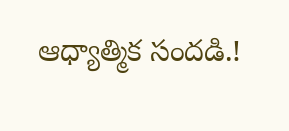ఆధ్యాత్మిక సందడి.!